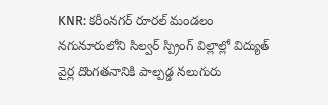KNR: కరీంనగర్ రూరల్ మండలం నగునూరులోని సిల్వర్ స్ప్రింగ్ విల్లాల్లో విద్యుత్ వైర్ల దొంగతనానికి పాల్పడ్డ నలుగురు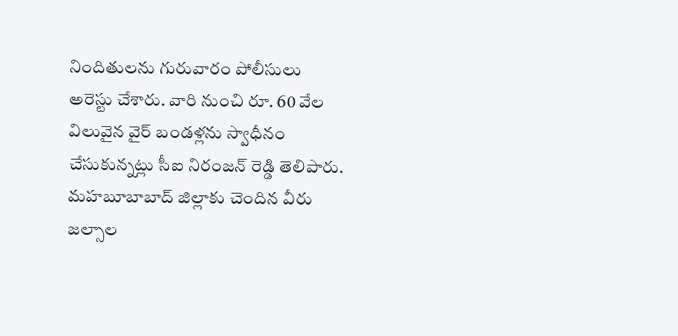నిందితులను గురువారం పోలీసులు అరెస్టు చేశారు. వారి నుంచి రూ. 60 వేల విలువైన వైర్ బండళ్లను స్వాధీనం చేసుకున్నట్లు సీఐ నిరంజన్ రెడ్డి తెలిపారు. మహబూబాబాద్ జిల్లాకు చెందిన వీరు జల్సాల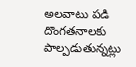అలవాటు పడి దొంగతనాలకు పాల్పడుతున్నట్లు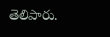తెలిపారు.